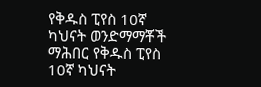የቅዱስ ፒየስ 10ኛ ካህናት ወንድማማቾች ማሕበር የቅዱስ ፒየስ 10ኛ ካህናት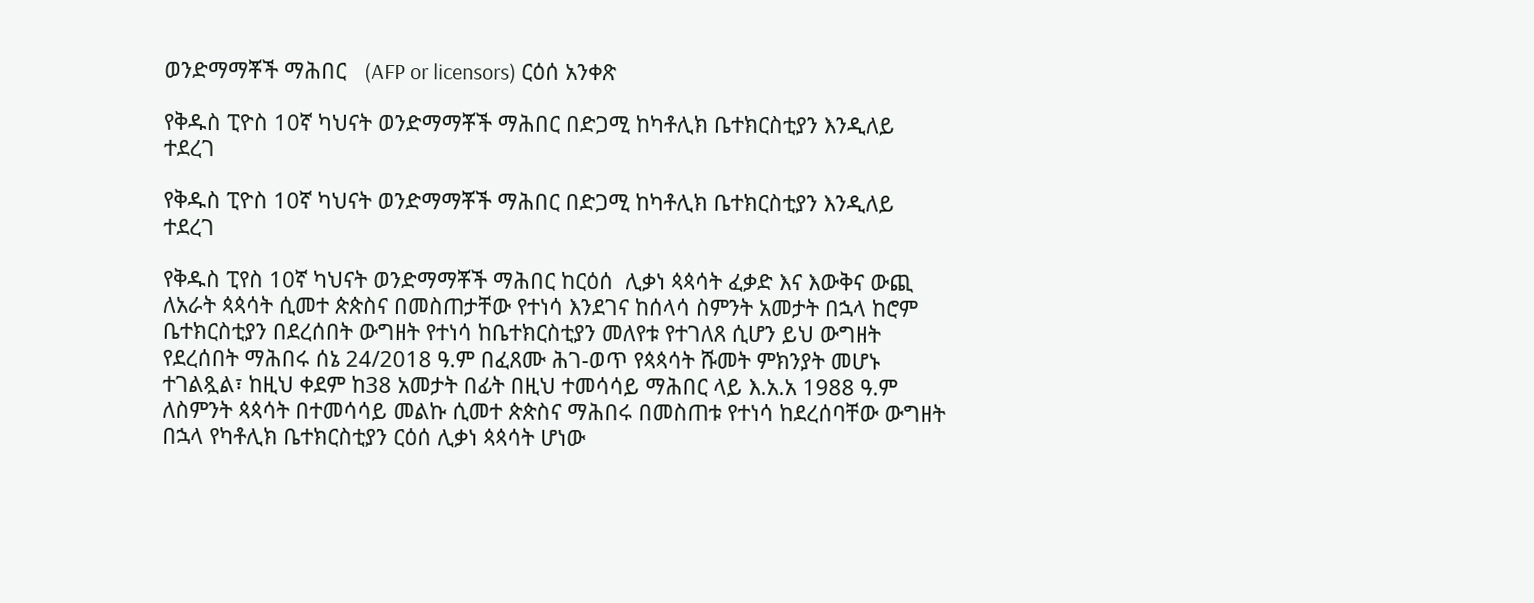ወንድማማቾች ማሕበር   (AFP or licensors) ርዕሰ አንቀጽ

የቅዱስ ፒዮስ 10ኛ ካህናት ወንድማማቾች ማሕበር በድጋሚ ከካቶሊክ ቤተክርስቲያን እንዲለይ ተደረገ

የቅዱስ ፒዮስ 10ኛ ካህናት ወንድማማቾች ማሕበር በድጋሚ ከካቶሊክ ቤተክርስቲያን እንዲለይ ተደረገ

የቅዱስ ፒየስ 10ኛ ካህናት ወንድማማቾች ማሕበር ከርዕሰ  ሊቃነ ጳጳሳት ፈቃድ እና እውቅና ውጪ ለአራት ጳጳሳት ሲመተ ጵጵስና በመስጠታቸው የተነሳ እንደገና ከሰላሳ ስምንት አመታት በኋላ ከሮም ቤተክርስቲያን በደረሰበት ውግዘት የተነሳ ከቤተክርስቲያን መለየቱ የተገለጸ ሲሆን ይህ ውግዘት የደረሰበት ማሕበሩ ሰኔ 24/2018 ዓ.ም በፈጸሙ ሕገ-ወጥ የጳጳሳት ሹመት ምክንያት መሆኑ  ተገልጿል፣ ከዚህ ቀደም ከ38 አመታት በፊት በዚህ ተመሳሳይ ማሕበር ላይ እ.አ.አ 1988 ዓ.ም ለስምንት ጳጳሳት በተመሳሳይ መልኩ ሲመተ ጵጵስና ማሕበሩ በመስጠቱ የተነሳ ከደረሰባቸው ውግዘት በኋላ የካቶሊክ ቤተክርስቲያን ርዕሰ ሊቃነ ጳጳሳት ሆነው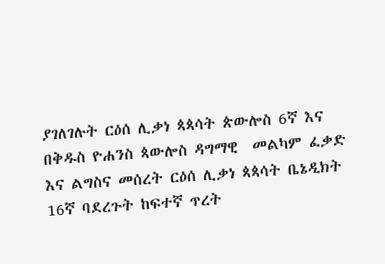ያገለገሉት ርዕሰ ሊቃነ ጳጳሳት ጵውሎስ 6ኛ እና በቅዱስ ዮሐንስ ጳውሎስ ዳግማዊ  መልካም ፈቃድ እና ልግስና መሰረት ርዕሰ ሊቃነ ጳጳሳት ቤኔዲክት 16ኛ ባደረጉት ከፍተኛ ጥረት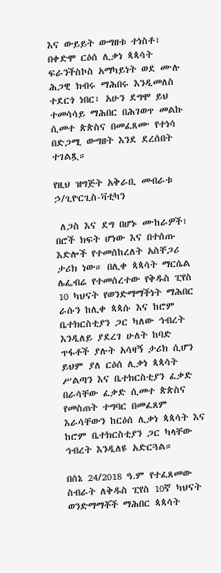እና ውይይት ውግዘቱ ተነስቶ፣ በቀድሞ ርዕሰ ሊቃነ ጳጳሳት ፍራንችስኮስ አማካይነት ወደ ሙሉ ሕጋዊ ክብሩ ማሕበሩ እንዲመለስ ተደርጎ ነበር፣ አሁን ደግሞ ይህ ተመሳሳይ ማሕበር በሕገወጥ መልኩ ሲመተ ጵጵስና በመፈጸሙ የተነሳ በድጋሚ ውግዘት እንደ ደረሰበት ተገልጿ።

የዚህ ዝግጅት አቅራቢ መብራቱ ኃ/ጊዮርጊስ-ቫቲካን

 ለጋስ እና ደግ በሆኑ ሙከራዎች፣ በሮች ክፍት ሆነው እና በተሰጡ እድሎች የተመሰከረለት አስቸጋሪ ታሪክ ነው። በሊቀ ጳጳሳት ማርሴል ሌፌብሬ የተመሰረተው የቅዱስ ፒየስ 10 ካህናት የወንድማማችነት ማሕበር ራሱን ከሊቀ ጳጳሱ እና ከሮም ቤተክርስቲያን ጋር ካለው ኅብረት እንዲለይ ያደረገ ሁለት ከባድ ጥፋቶች ያሉት አሳዛኝ ታሪክ ሲሆን ይህም ያለ ርዕሰ ሊቃነ ጳጳሳት ሥልጣን እና ቤተክርስቲያን ፈቃድ በራሳቸው ፈቃድ ሲመተ ጵጵስና የመስጠት ተግባር በመፈጸም እራሳቸውን ከርዕሰ ሊቃነ ጳጳሳት እና ከሮም ቤተክርስቲያን ጋር ካላቸው ኅብረት እንዲለዩ አድርጓል።

በሰኔ 24/2018 ዓ.ም የተፈጸመው ስብራት ለቅዱስ ፒየስ 10ኛ ካህናት ወንድማማቾች ማሕበር ጳጳሳት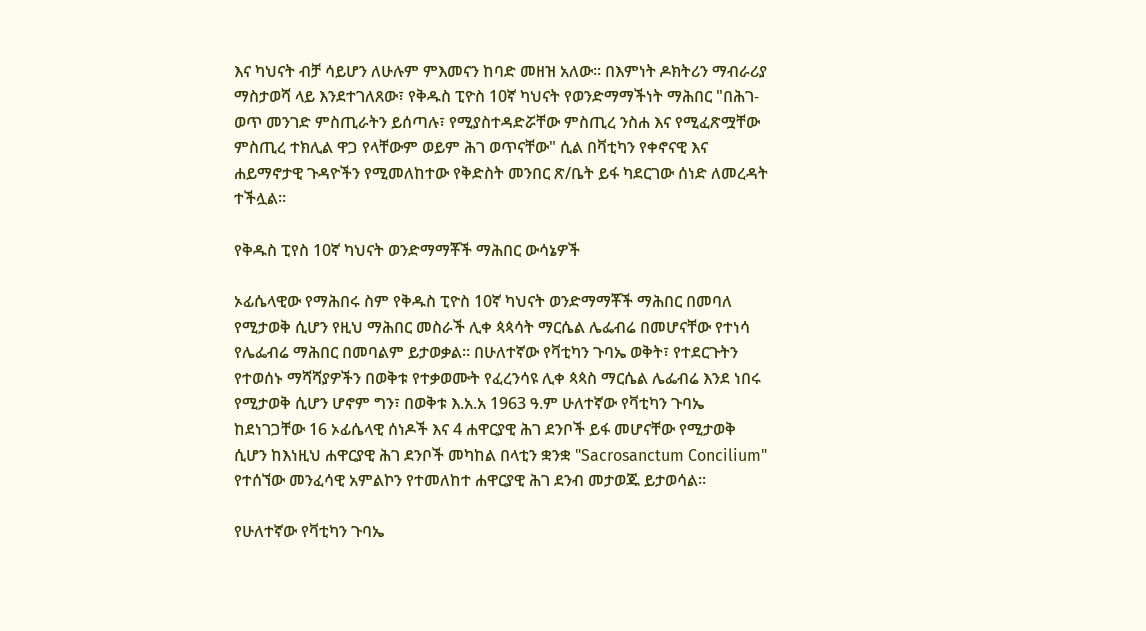እና ካህናት ብቻ ሳይሆን ለሁሉም ምእመናን ከባድ መዘዝ አለው። በእምነት ዶክትሪን ማብራሪያ ማስታወሻ ላይ እንደተገለጸው፣ የቅዱስ ፒዮስ 10ኛ ካህናት የወንድማማችነት ማሕበር "በሕገ-ወጥ መንገድ ምስጢራትን ይሰጣሉ፣ የሚያስተዳድሯቸው ምስጢረ ንስሐ እና የሚፈጽሟቸው ምስጢረ ተክሊል ዋጋ የላቸውም ወይም ሕገ ወጥናቸው" ሲል በቫቲካን የቀኖናዊ እና ሐይማኖታዊ ጉዳዮችን የሚመለከተው የቅድስት መንበር ጽ/ቤት ይፋ ካደርገው ሰነድ ለመረዳት ተችሏል።

የቅዱስ ፒየስ 10ኛ ካህናት ወንድማማቾች ማሕበር ውሳኔዎች

ኦፊሴላዊው የማሕበሩ ስም የቅዱስ ፒዮስ 10ኛ ካህናት ወንድማማቾች ማሕበር በመባለ የሚታወቅ ሲሆን የዚህ ማሕበር መስራች ሊቀ ጳጳሳት ማርሴል ሌፌብሬ በመሆናቸው የተነሳ የሌፌብሬ ማሕበር በመባልም ይታወቃል። በሁለተኛው የቫቲካን ጉባኤ ወቅት፣ የተደርጉትን የተወሰኑ ማሻሻያዎችን በወቅቱ የተቃወሙት የፈረንሳዩ ሊቀ ጳጳስ ማርሴል ሌፌብሬ እንደ ነበሩ የሚታወቅ ሲሆን ሆኖም ግን፣ በወቅቱ እ.አ.አ 1963 ዓ.ም ሁለተኛው የቫቲካን ጉባኤ ከደነገጋቸው 16 ኦፊሴላዊ ሰነዶች እና 4 ሐዋርያዊ ሕገ ደንቦች ይፋ መሆናቸው የሚታወቅ ሲሆን ከእነዚህ ሐዋርያዊ ሕገ ደንቦች መካከል በላቲን ቋንቋ "Sacrosanctum Concilium" የተሰኘው መንፈሳዊ አምልኮን የተመለከተ ሐዋርያዊ ሕገ ደንብ መታወጁ ይታወሳል።

የሁለተኛው የቫቲካን ጉባኤ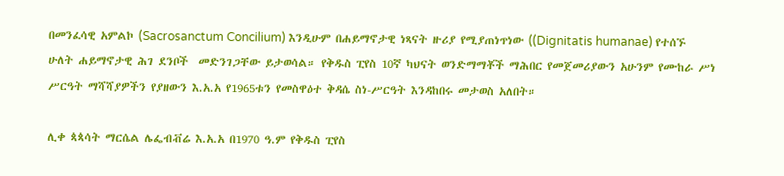በመንፈሳዊ አምልኮ (Sacrosanctum Concilium) እንዲሁም በሐይማኖታዊ ነጻናት ዙሪያ የሚያጠነጥነው ((Dignitatis humanae) የተሰኙ ሁለት ሐይማኖታዊ ሕገ ደንቦች  መድንገጋቸው ይታወሳል። የቅዱስ ፒየስ 10ኛ ካህናት ወንድማማቾች ማሕበር የመጀመሪያውን አሁንም የሙከራ ሥነ ሥርዓት ማሻሻያዎችን የያዘውን እ.አ.አ የ1965ቱን የመስዋዕተ ቅዳሴ ስነ-ሥርዓት እንዳከበሩ መታወስ አለበት።

ሊቀ ጳጳሳት ማርሴል ሌፌብቭሬ እ.አ.አ በ1970 ዓ.ም የቅዱስ ፒየስ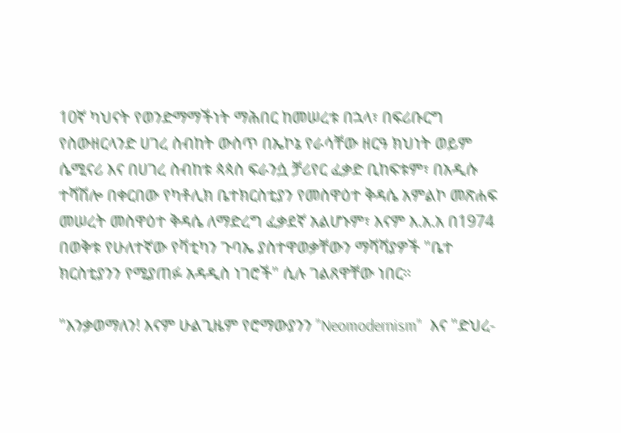10ኛ ካህናት የወንድማማችነት ማሕበር ከመሠረቱ በኋላ፣ በፍሪቡርግ የስውዘርላንድ ሀገረ ስብከት ውስጥ በኤኮኔ የራሳቸው ዘርዓ ክህነት ወይም ሴሚናሪ እና በሀገረ ስብከቱ ጳጳስ ፍራንሷ ቻሪየር ፈቃድ ቢከፍቱም፣ በአዲሱ ተሻሽሎ በቀርበው የካቶሊክ ቤተክርስቲያን የመስዋዕተ ቅዳሴ አምልኮ መጽሐፍ መሠረት መስዋዕተ ቅዳሴ ለማድረግ ፈቃደኛ አልሆኑም፣ እናም እ.አ.አ በ1974 በወቅቱ የሁለተኛው የቫቲካን ጉባኤ ያስተዋወቃቸውን ማሻሻያዎች "ቤተ ክርስቲያንን የሚያጠፉ አዳዲስ ነገሮች" ሲሉ ገልጸዋቸው ነበር።

"እንቃወማለን! እናም ሁልጊዜም የሮማውያንን "Neomodernism"  እና "ድህረ-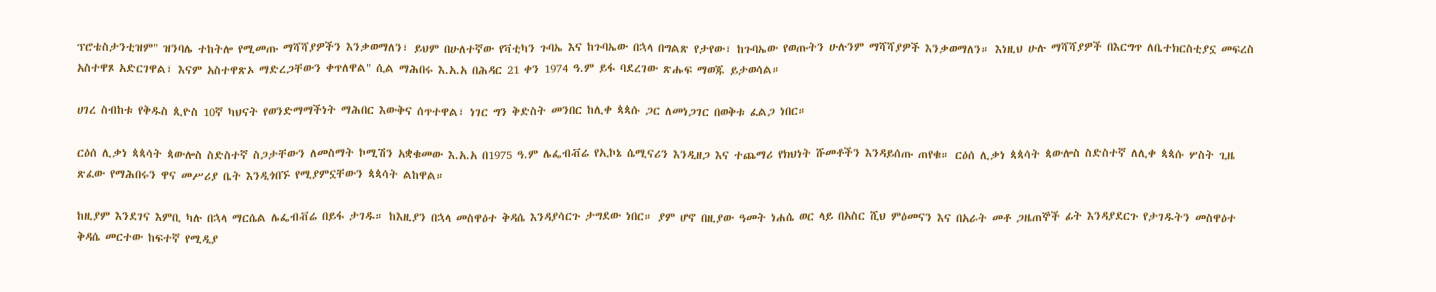ፕሮቴስታንቲዝም" ዝንባሌ ተከትሎ የሚመጡ ማሻሻያዎችን እንቃወማለን፣ ይህም በሁለተኛው የቫቲካን ጉባኤ እና ከጉባኤው በኋላ በግልጽ የታየው፣ ከጉባኤው የወጡትን ሁሉንም ማሻሻያዎች እንቃወማለን። እነዚህ ሁሉ ማሻሻያዎች በእርግጥ ለቤተክርስቲያኗ መፍረስ አስተዋጾ አድርገዋል፣ እናም አስተዋጽኦ ማድረጋቸውን ቀጥለዋል" ሲል ማሕበሩ እ.አ.አ በሕዳር 21 ቀን 1974 ዓ.ም ይፋ ባደረገው ጽሑፍ ማወጁ ይታወሳል።

ሀገረ ስብከቱ የቅዱስ ጲዮስ 10ኛ ካህናት የወንድማማችነት ማሕበር እውቅና ሰጥተዋል፣ ነገር ግን ቅድስት መንበር ከሊቀ ጳጳሱ ጋር ለመነጋገር በወቅቱ ፈልጋ ነበር።

ርዕሰ ሊቃነ ጳጳሳት ጳውሎስ ስድስተኛ ስጋታቸውን ለመስማት ኮሚሽን አቋቁመው እ.አ.አ በ1975 ዓ.ም ሌፌብቭሬ የኢኮኔ ሴሚናሪን እንዲዘጋ እና ተጨማሪ የክህነት ሹመቶችን እንዳይሰጡ ጠየቁ። ርዕሰ ሊቃነ ጳጳሳት ጳውሎስ ስድስተኛ ለሊቀ ጳጳሱ ሦስት ጊዜ ጽፈው የማሕበሩን ዋና መሥሪያ ቤት እንዲጎበኙ የሚያምኗቸውን ጳጳሳት ልከዋል።

ከዚያም እንደገና እምቢ ካሉ በኋላ ማርሴል ሌፌብቭሬ በይፋ ታገዱ። ከእዚያን በኋላ መስዋዕተ ቅዳሴ እንዳያሳርጉ ታግደው ነበር። ያም ሆኖ በዚያው ዓመት ነሐሴ ወር ላይ በአስር ሺህ ምዕመናን እና በአራት መቶ ጋዜጠኞች ፊት እንዳያደርጉ የታገዱትን መስዋዕተ ቅዳሴ መርተው ከፍተኛ የሚዲያ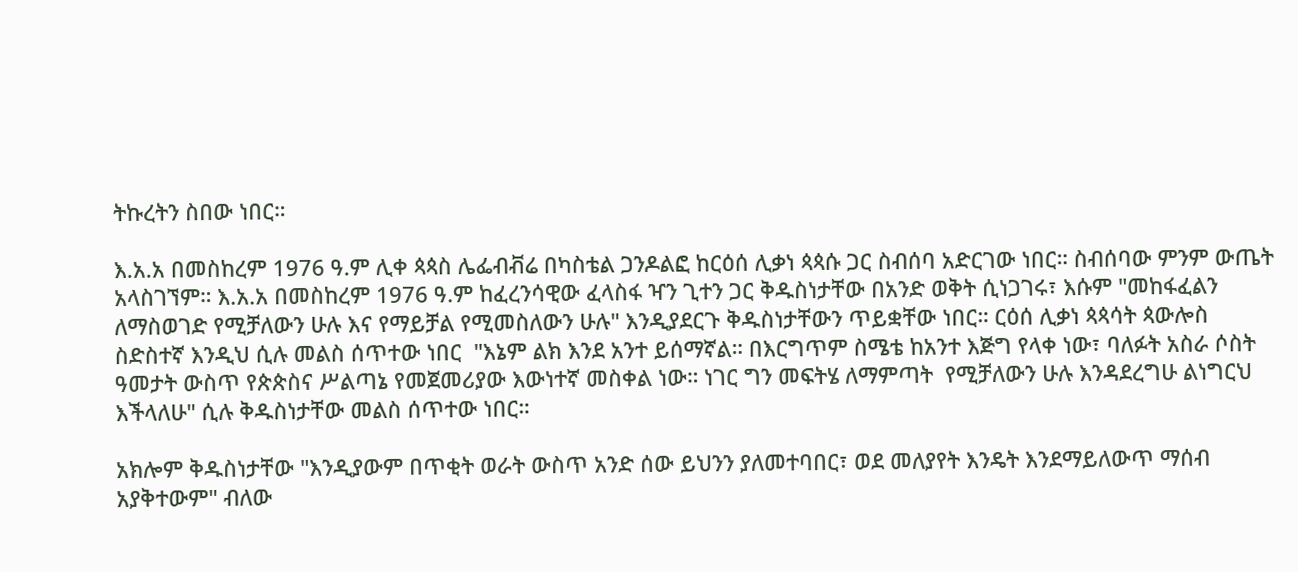ትኩረትን ስበው ነበር።

እ.አ.አ በመስከረም 1976 ዓ.ም ሊቀ ጳጳስ ሌፌብቭሬ በካስቴል ጋንዶልፎ ከርዕሰ ሊቃነ ጳጳሱ ጋር ስብሰባ አድርገው ነበር። ስብሰባው ምንም ውጤት አላስገኘም። እ.አ.አ በመስከረም 1976 ዓ.ም ከፈረንሳዊው ፈላስፋ ዣን ጊተን ጋር ቅዱስነታቸው በአንድ ወቅት ሲነጋገሩ፣ እሱም "መከፋፈልን ለማስወገድ የሚቻለውን ሁሉ እና የማይቻል የሚመስለውን ሁሉ" እንዲያደርጉ ቅዱስነታቸውን ጥይቋቸው ነበር። ርዕሰ ሊቃነ ጳጳሳት ጳውሎስ ስድስተኛ እንዲህ ሲሉ መልስ ሰጥተው ነበር  "እኔም ልክ እንደ አንተ ይሰማኛል። በእርግጥም ስሜቴ ከአንተ እጅግ የላቀ ነው፣ ባለፉት አስራ ሶስት ዓመታት ውስጥ የጵጵስና ሥልጣኔ የመጀመሪያው እውነተኛ መስቀል ነው። ነገር ግን መፍትሄ ለማምጣት  የሚቻለውን ሁሉ እንዳደረግሁ ልነግርህ እችላለሁ" ሲሉ ቅዱስነታቸው መልስ ሰጥተው ነበር።

አክሎም ቅዱስነታቸው "እንዲያውም በጥቂት ወራት ውስጥ አንድ ሰው ይህንን ያለመተባበር፣ ወደ መለያየት እንዴት እንደማይለውጥ ማሰብ አያቅተውም" ብለው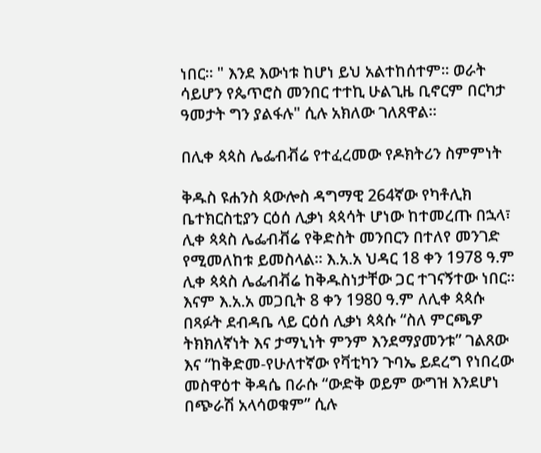ነበር። " እንደ እውነቱ ከሆነ ይህ አልተከሰተም። ወራት ሳይሆን የጴጥሮስ መንበር ተተኪ ሁልጊዜ ቢኖርም በርካታ ዓመታት ግን ያልፋሉ" ሲሉ አክለው ገለጸዋል።

በሊቀ ጳጳስ ሌፌብቭሬ የተፈረመው የዶክትሪን ስምምነት

ቅዱስ ዩሐንስ ጳውሎስ ዳግማዊ 264ኛው የካቶሊክ ቤተክርስቲያን ርዕሰ ሊቃነ ጳጳሳት ሆነው ከተመረጡ በኋላ፣ ሊቀ ጳጳስ ሌፌብቭሬ የቅድስት መንበርን በተለየ መንገድ የሚመለከቱ ይመስላል። እ.አ.አ ህዳር 18 ቀን 1978 ዓ.ም ሊቀ ጳጳስ ሌፌብቭሬ ከቅዱስነታቸው ጋር ተገናኝተው ነበር። እናም እ.አ.አ መጋቢት 8 ቀን 1980 ዓ.ም ለሊቀ ጳጳሱ በጻፉት ደብዳቤ ላይ ርዕሰ ሊቃነ ጳጳሱ “ስለ ምርጫዎ ትክክለኛነት እና ታማኒነት ምንም እንደማያመንቱ” ገልጸው እና “ከቅድመ-የሁለተኛው የቫቲካን ጉባኤ ይደረግ የነበረው መስዋዕተ ቅዳሴ በራሱ “ውድቅ ወይም ውግዝ እንደሆነ በጭራሽ አላሳወቁም” ሲሉ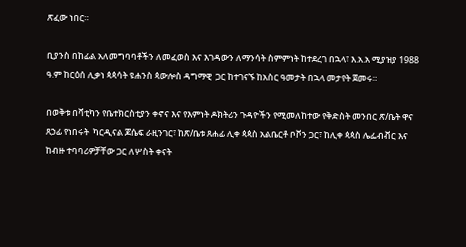ጽፈው ነበር።

ቢያንስ በከፊል አለመግባባቶችን ለመፈወስ እና እገዳውን ለማንሳት ስምምነት ከተደረገ በኋላ፣ እ.አ.አ ሚያዝያ 1988 ዓ.ም ከርዕሰ ሊቃነ ጳጳሳት ዩሐንስ ጳውሎስ ዳግማዊ  ጋር ከተገናኙ ከአስር ዓመታት በኋላ መታየት ጀመሩ።

በወቅቱ በቫቲካን የቤተክርስቲያን ቀኖና እና የእምነት ዶክትሪን ጉዳዮችን የሚመለከተው የቅድስት መንበር ጽ/ቤት ዋና ጸኃፊ የነበሩት  ካርዲናል ጆሴፍ ራዚንገር፣ ከጽ/ቤቱ ጸሐፊ ሊቀ ጳጳስ አልቤርቶ ቦቮን ጋር፣ ከሊቀ ጳጳስ ሌፌብቭር እና ከብዙ ተባባሪዎቻቸው ጋር ለሦስት ቀናት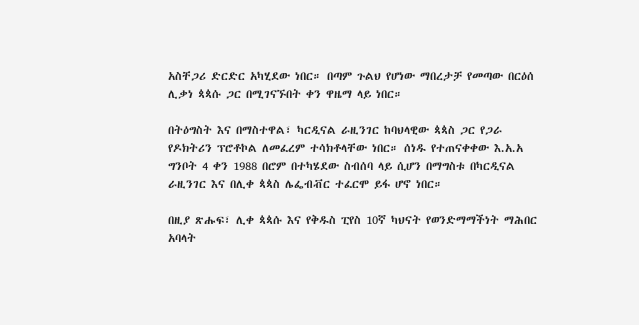አስቸጋሪ ድርድር አካሂደው ነበር። በጣም ጉልህ የሆነው ማበረታቻ የመጣው በርዕሰ ሊቃነ ጳጳሱ ጋር በሚገናኙበት ቀን ዋዜማ ላይ ነበር።

በትዕግስት እና በማስተዋል፣ ካርዲናል ራዚንገር ከባህላዊው ጳጳስ ጋር የጋራ የዶክትሪን ፕሮቶኮል ለመፈረም ተሳክቶላቸው ነበር። ሰነዱ የተጠናቀቀው እ.አ.አ ግንቦት 4 ቀን 1988 በሮም በተካሄደው ስብሰባ ላይ ሲሆን በማግስቱ በካርዲናል ራዚንገር እና በሊቀ ጳጳስ ሌፌብቭር ተፈርሞ ይፋ ሆኖ ነበር።

በዚያ ጽሑፍ፣ ሊቀ ጳጳሱ እና የቅዱስ ፒየስ 10ኛ ካህናት የወንድማማችነት ማሕበር አባላት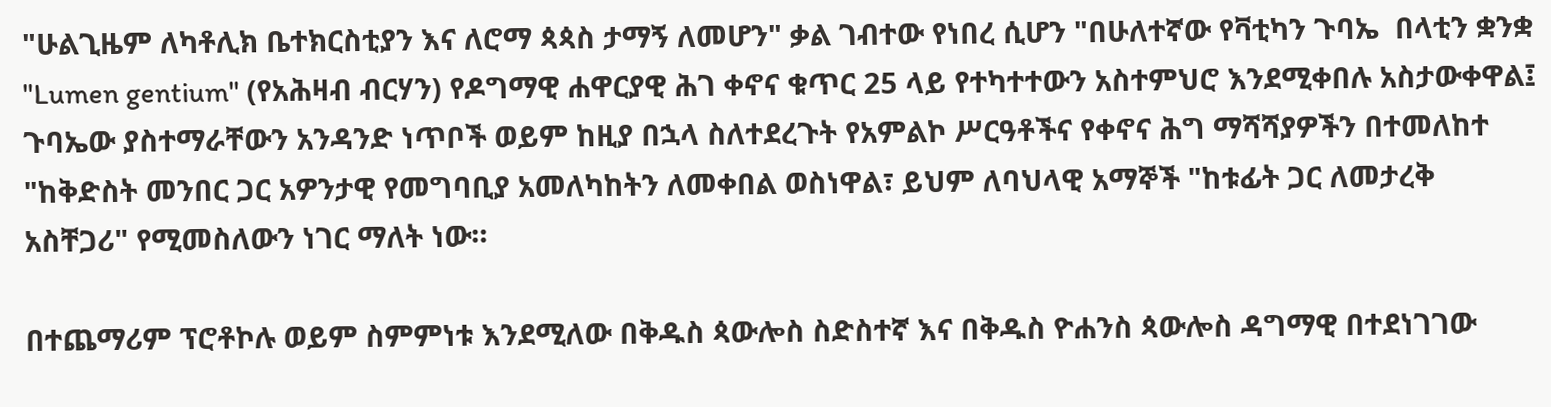"ሁልጊዜም ለካቶሊክ ቤተክርስቲያን እና ለሮማ ጳጳስ ታማኝ ለመሆን" ቃል ገብተው የነበረ ሲሆን "በሁለተኛው የቫቲካን ጉባኤ  በላቲን ቋንቋ "Lumen gentium" (የአሕዛብ ብርሃን) የዶግማዊ ሐዋርያዊ ሕገ ቀኖና ቁጥር 25 ላይ የተካተተውን አስተምህሮ እንደሚቀበሉ አስታውቀዋል፤ ጉባኤው ያስተማራቸውን አንዳንድ ነጥቦች ወይም ከዚያ በኋላ ስለተደረጉት የአምልኮ ሥርዓቶችና የቀኖና ሕግ ማሻሻያዎችን በተመለከተ "ከቅድስት መንበር ጋር አዎንታዊ የመግባቢያ አመለካከትን ለመቀበል ወስነዋል፣ ይህም ለባህላዊ አማኞች "ከቱፊት ጋር ለመታረቅ አስቸጋሪ" የሚመስለውን ነገር ማለት ነው።

በተጨማሪም ፕሮቶኮሉ ወይም ስምምነቱ እንደሚለው በቅዱስ ጳውሎስ ስድስተኛ እና በቅዱስ ዮሐንስ ጳውሎስ ዳግማዊ በተደነገገው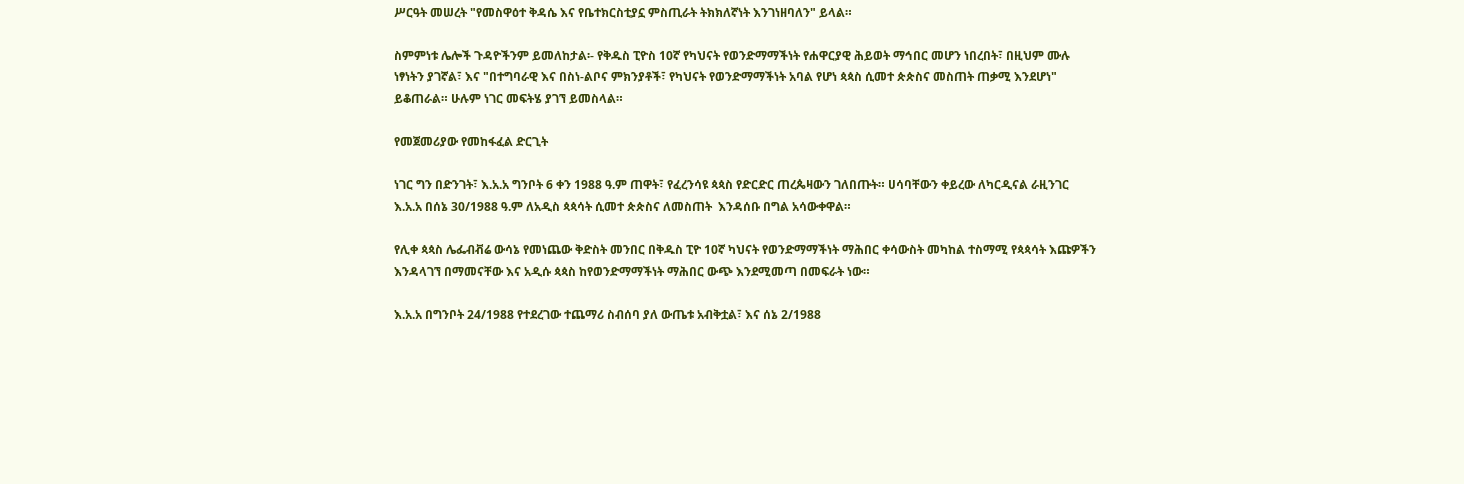ሥርዓት መሠረት "የመስዋዕተ ቅዳሴ እና የቤተክርስቲያኗ ምስጢራት ትክክለኛነት እንገነዘባለን" ይላል።

ስምምነቱ ሌሎች ጉዳዮችንም ይመለከታል፡- የቅዱስ ፒዮስ 10ኛ የካህናት የወንድማማችነት የሐዋርያዊ ሕይወት ማኅበር መሆን ነበረበት፣ በዚህም ሙሉ ነፃነትን ያገኛል፣ እና "በተግባራዊ እና በስነ-ልቦና ምክንያቶች፣ የካህናት የወንድማማችነት አባል የሆነ ጳጳስ ሲመተ ጵጵስና መስጠት ጠቃሚ እንደሆነ" ይቆጠራል። ሁሉም ነገር መፍትሄ ያገኘ ይመስላል።

የመጀመሪያው የመከፋፈል ድርጊት

ነገር ግን በድንገት፣ እ.አ.አ ግንቦት 6 ቀን 1988 ዓ.ም ጠዋት፣ የፈረንሳዩ ጳጳስ የድርድር ጠረጴዛውን ገለበጡት። ሀሳባቸውን ቀይረው ለካርዲናል ራዚንገር እ.አ.አ በሰኔ 30/1988 ዓ.ም ለአዲስ ጳጳሳት ሲመተ ጵጵስና ለመስጠት  እንዳሰቡ በግል አሳውቀዋል።

የሊቀ ጳጳስ ሌፌብቭሬ ውሳኔ የመነጨው ቅድስት መንበር በቅዱስ ፒዮ 10ኛ ካህናት የወንድማማችነት ማሕበር ቀሳውስት መካከል ተስማሚ የጳጳሳት እጩዎችን እንዳላገኘ በማመናቸው እና አዲሱ ጳጳስ ከየወንድማማችነት ማሕበር ውጭ እንደሚመጣ በመፍራት ነው።

እ.አ.አ በግንቦት 24/1988 የተደረገው ተጨማሪ ስብሰባ ያለ ውጤቱ አብቅቷል፣ እና ሰኔ 2/1988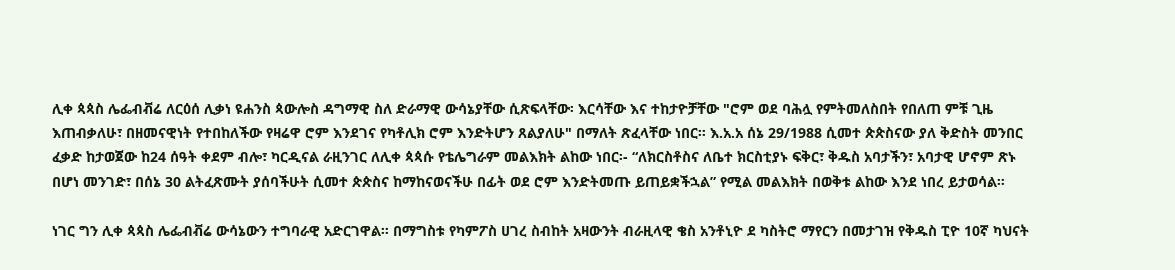ሊቀ ጳጳስ ሌፌብቭሬ ለርዕሰ ሊቃነ ዩሐንስ ጳውሎስ ዳግማዊ ስለ ድራማዊ ውሳኔያቸው ሲጽፍላቸው፡ እርሳቸው እና ተከታዮቻቸው "ሮም ወደ ባሕሏ የምትመለስበት የበለጠ ምቹ ጊዜ እጠብቃለሁ፣ በዘመናዊነት የተበከለችው የዛሬዋ ሮም እንደገና የካቶሊክ ሮም እንድትሆን ጸልያለሁ" በማለት ጽፈላቸው ነበር። እ.አ.አ ሰኔ 29/1988 ሲመተ ጵጵስናው ያለ ቅድስት መንበር ፈቃድ ከታወጀው ከ24 ሰዓት ቀደም ብሎ፣ ካርዲናል ራዚንገር ለሊቀ ጳጳሱ የቴሌግራም መልእክት ልከው ነበር፡- “ለክርስቶስና ለቤተ ክርስቲያኑ ፍቅር፣ ቅዱስ አባታችን፣ አባታዊ ሆኖም ጽኑ በሆነ መንገድ፣ በሰኔ 30 ልትፈጽሙት ያሰባችሁት ሲመተ ጵጵስና ከማከናወናችሁ በፊት ወደ ሮም እንድትመጡ ይጠይቋችኋል” የሚል መልእክት በወቅቱ ልከው እንደ ነበረ ይታወሳል።

ነገር ግን ሊቀ ጳጳስ ሌፌብቭሬ ውሳኔውን ተግባራዊ አድርገዋል። በማግስቱ የካምፖስ ሀገረ ስብከት አዛውንት ብራዚላዊ ቄስ አንቶኒዮ ደ ካስትሮ ማየርን በመታገዝ የቅዱስ ፒዮ 10ኛ ካህናት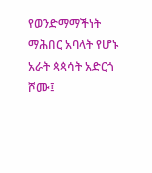የወንድማማችነት ማሕበር አባላት የሆኑ አራት ጳጳሳት አድርጎ ሾሙ፤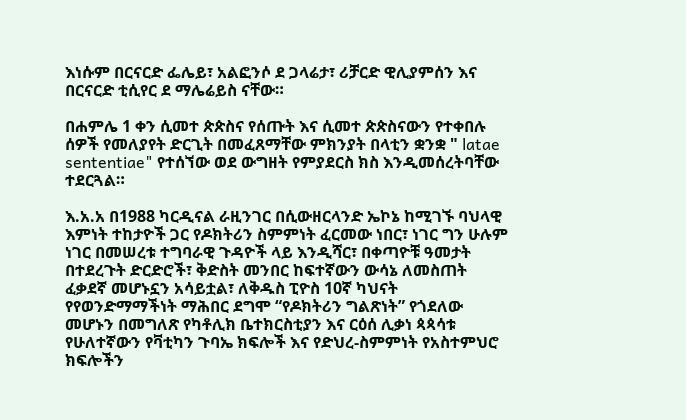እነሱም በርናርድ ፌሌይ፣ አልፎንሶ ደ ጋላሬታ፣ ሪቻርድ ዊሊያምሰን እና በርናርድ ቲሲየር ደ ማሌሬይስ ናቸው።

በሐምሌ 1 ቀን ሲመተ ጵጵስና የሰጡት እና ሲመተ ጵጵስናውን የተቀበሉ ሰዎች የመለያየት ድርጊት በመፈጸማቸው ምክንያት በላቲን ቋንቋ " latae sententiae" የተሰኘው ወደ ውግዘት የምያደርስ ክስ እንዲመሰረትባቸው ተደርጓል።

እ.አ.አ በ1988 ካርዲናል ራዚንገር በሲውዘርላንድ ኤኮኔ ከሚገኙ ባህላዊ እምነት ተከታዮች ጋር የዶክትሪን ስምምነት ፈርመው ነበር፣ ነገር ግን ሁሉም ነገር በመሠረቱ ተግባራዊ ጉዳዮች ላይ እንዲሻር፣ በቀጣዮቹ ዓመታት በተደረጉት ድርድሮች፣ ቅድስት መንበር ከፍተኛውን ውሳኔ ለመስጠት ፈቃደኛ መሆኑኗን አሳይቷል፣ ለቅዱስ ፒዮስ 10ኛ ካህናት የየወንድማማችነት ማሕበር ደግሞ “የዶክትሪን ግልጽነት” የጎደለው መሆኑን በመግለጽ የካቶሊክ ቤተክርስቲያን እና ርዕሰ ሊቃነ ጳጳሳቱ የሁለተኛውን የቫቲካን ጉባኤ ክፍሎች እና የድህረ-ስምምነት የአስተምህሮ ክፍሎችን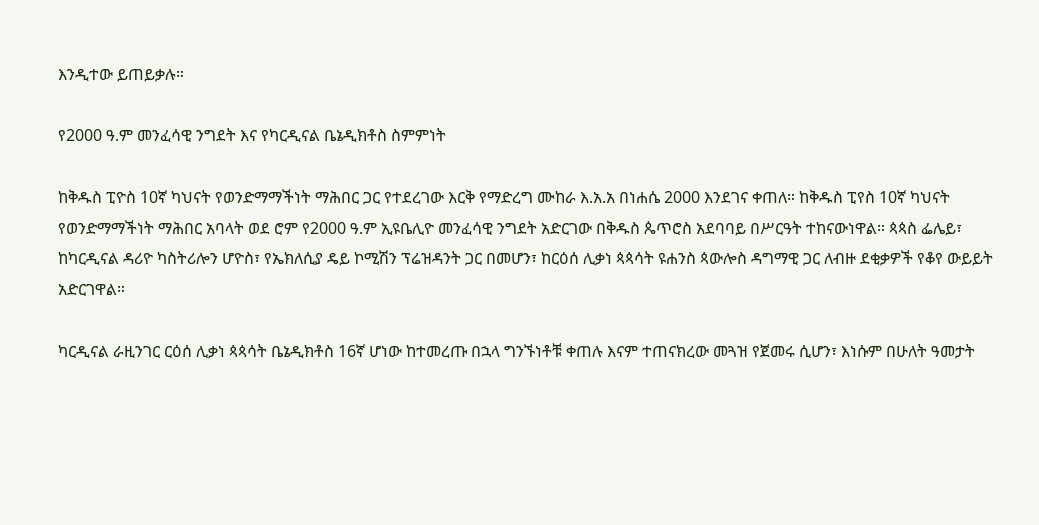እንዲተው ይጠይቃሉ።

የ2000 ዓ.ም መንፈሳዊ ንግደት እና የካርዲናል ቤኔዲክቶስ ስምምነት

ከቅዱስ ፒዮስ 10ኛ ካህናት የወንድማማችነት ማሕበር ጋር የተደረገው እርቅ የማድረግ ሙከራ እ.አ.አ በነሐሴ 2000 እንደገና ቀጠለ። ከቅዱስ ፒየስ 10ኛ ካህናት የወንድማማችነት ማሕበር አባላት ወደ ሮም የ2000 ዓ.ም ኢዩቤሊዮ መንፈሳዊ ንግደት አድርገው በቅዱስ ጴጥሮስ አደባባይ በሥርዓት ተከናውነዋል። ጳጳስ ፌሌይ፣ ከካርዲናል ዳሪዮ ካስትሪሎን ሆዮስ፣ የኤክለሲያ ዴይ ኮሚሽን ፕሬዝዳንት ጋር በመሆን፣ ከርዕሰ ሊቃነ ጳጳሳት ዩሐንስ ጳውሎስ ዳግማዊ ጋር ለብዙ ደቂቃዎች የቆየ ውይይት አድርገዋል።

ካርዲናል ራዚንገር ርዕሰ ሊቃነ ጳጳሳት ቤኔዲክቶስ 16ኛ ሆነው ከተመረጡ በኋላ ግንኙነቶቹ ቀጠሉ እናም ተጠናክረው መጓዝ የጀመሩ ሲሆን፣ እነሱም በሁለት ዓመታት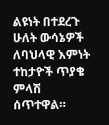ልዩነት በተደረጉ ሁለት ውሳኔዎች ለባህላዊ እምነት ተከታዮች ጥያቄ ምላሽ ሰጥተዋል።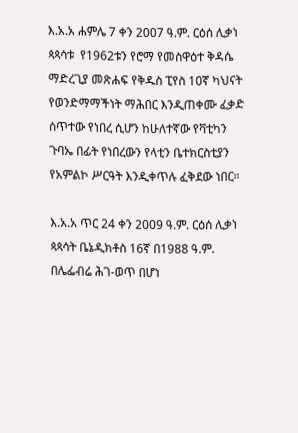እ.አ.አ ሐምሌ 7 ቀን 2007 ዓ.ም. ርዕሰ ሊቃነ ጳጳሳቱ  የ1962ቱን የሮማ የመስዋዕተ ቅዳሴ ማድረጊያ መጽሐፍ የቅዱስ ፒየስ 10ኛ ካህናት የወንድማማችነት ማሕበር እንዲጠቀሙ ፈቃድ ሰጥተው የነበረ ሲሆን ከሁለተኛው የቫቲካን ጉባኤ በፊት የነበረውን የላቲን ቤተክርስቲያን የአምልኮ ሥርዓት እንዲቀጥሉ ፈቅደው ነበር።

እ.አ.አ ጥር 24 ቀን 2009 ዓ.ም. ርዕሰ ሊቃነ ጳጳሳት ቤኔዲክቶስ 16ኛ በ1988 ዓ.ም. በሌፌብሬ ሕገ-ወጥ በሆነ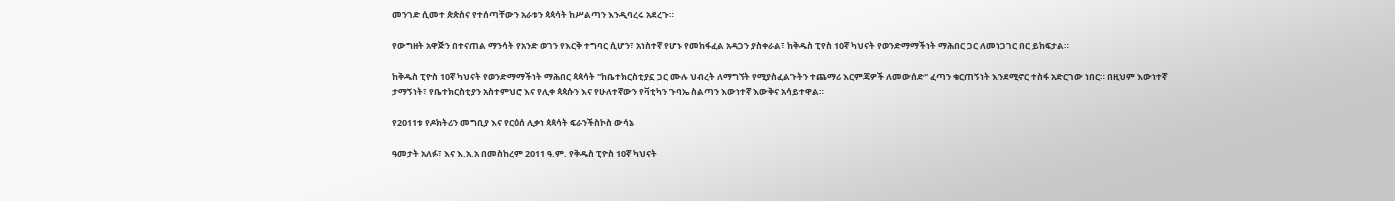መንገድ ሲመተ ጵጵስና የተሰጣቸውን አራቱን ጳጳሳት ከሥልጣን እንዲባረሩ አደረጉ።

የውግዘት አዋጅን በተናጠል ማንሳት የአንድ ወገን የእርቅ ተግባር ሲሆን፣ አነስተኛ የሆኑ የመከፋፈል አዳጋን ያስቀራል፣ ከቅዱስ ፒየስ 10ኛ ካህናት የወንድማማችነት ማሕበር ጋር ለመነጋገር በር ይከፍታል።

ከቅዱስ ፒዮስ 10ኛ ካህናት የወንድማማችነት ማሕበር ጳጳሳት "ከቤተክርስቲያኗ ጋር ሙሉ ህብረት ለማግኘት የሚያስፈልጉትን ተጨማሪ እርምጃዎች ለመውሰድ" ፈጣን ቁርጠኝነት እንደሚኖር ተስፋ አድርገው ነበር። በዚህም እውነተኛ ታማኝነት፣ የቤተክርስቲያን አስተምህሮ እና የሊቀ ጳጳሱን እና የሁለተኛውን የቫቲካን ጉባኤ ስልጣን እውነተኛ እውቅና አሳይተዋል።

የ2011ቱ የዶክትሪን መግቢያ እና የርዕሰ ሊቃነ ጳጳሳት ፍራንችስኮስ ውሳኔ

ዓመታት አለፉ፣ እና እ.አ.አ በመስከረም 2011 ዓ.ም. የቅዱስ ፒዮስ 10ኛ ካህናት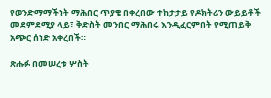የወንድማማችነት ማሕበር ጥያቄ በቀረበው ተከታታይ የዶክትሪን ውይይቶች መደምደሚያ ላይ፣ ቅድስት መንበር ማሕበሩ እንዲፈርምበት የሚጠይቅ አጭር ሰነድ አቀረበች።

ጽሑፉ በመሠረቱ ሦስት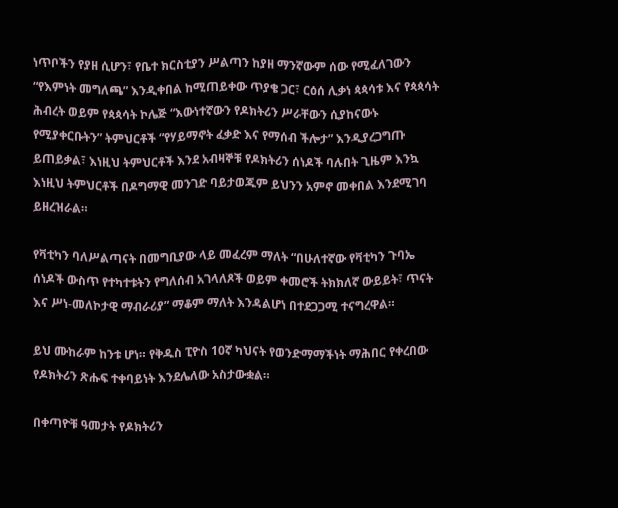ነጥቦችን የያዘ ሲሆን፣ የቤተ ክርስቲያን ሥልጣን ከያዘ ማንኛውም ሰው የሚፈለገውን “የእምነት መግለጫ” እንዲቀበል ከሚጠይቀው ጥያቄ ጋር፣ ርዕሰ ሊቃነ ጳጳሳቱ እና የጳጳሳት ሕብረት ወይም የጳጳሳት ኮሌጅ “እውነተኛውን የዶክትሪን ሥራቸውን ሲያከናውኑ የሚያቀርቡትን” ትምህርቶች “የሃይማኖት ፈቃድ እና የማሰብ ችሎታ” እንዲያረጋግጡ ይጠይቃል፣ እነዚህ ትምህርቶች እንደ አብዛኞቹ የዶክትሪን ሰነዶች ባሉበት ጊዜም እንኳ እነዚህ ትምህርቶች በዶግማዊ መንገድ ባይታወጁም ይህንን አምኖ መቀበል እንደሚገባ ይዘረዝራል።

የቫቲካን ባለሥልጣናት በመግቢያው ላይ መፈረም ማለት “በሁለተኛው የቫቲካን ጉባኤ ሰነዶች ውስጥ የተካተቱትን የግለሰብ አገላለጾች ወይም ቀመሮች ትክክለኛ ውይይት፣ ጥናት እና ሥነ-መለኮታዊ ማብራሪያ” ማቆም ማለት እንዳልሆነ በተደጋጋሚ ተናግረዋል።

ይህ ሙከራም ከንቱ ሆነ። የቅዱስ ፒዮስ 10ኛ ካህናት የወንድማማችነት ማሕበር የቀረበው የዶክትሪን ጽሑፍ ተቀባይነት እንደሌለው አስታውቋል።

በቀጣዮቹ ዓመታት የዶክትሪን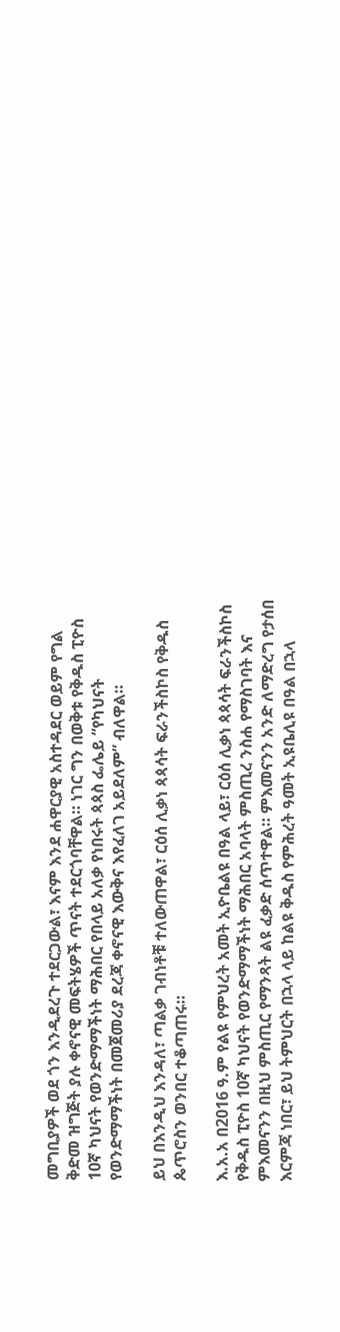መግቢያዎች ወደ ጎን እንዲደረጉ ተደርጋውል፣ እናም እንደ ሐዋርያዊ አስተዳደር ወይም የግል ቅድመ ዝግጅት ያሉ ቀኖናዊ መፍትሄዎች ጥናት ተደርጎባቸዋል። ነገር ግን በወቅቱ የቅዱስ ፒዮስ 10ኛ ካህናት የወንድማማችነት ማሕበር የበላይ አለቃ የነበሩት ጳጳስ ፌሌይ “የካህናት የወንድማማችነት በመጀመሪያ ደረጃ ቀኖናዊ እውቅና እየፈለገ አይደለም” ብለዋል።

ይህ በእንዲህ እንዳለ፣ ጣልቃ ገብነቶቹ ተለውጠዋል፣ ርዕሰ ሊቃነ ጳጳሳት ፍራንችስኮስ የቅዱስ ጴጥሮስን ወንበር ተቆጣጠሩ።

እ.አ.አ በ2016 ዓ.ም የልዩ የምህረት አመት ኢዮቤልዩ በዓል ላይ፣ ርዕሰ ሊቃነ ጳጳሳት ፍራንችስኮስ የቅዱስ ፒዮስ 10ኛ ካህናት የወንድማማችነት ማሕበር አባላት ምስጢረ ንስሐ የማስገባት እና ምእመናንን በዚህ ምስጢር የማንጻት ልዩ ፈቃድ ሰጥተዋል። ምእመናንን አንድ ለማድረግ የታሰበ እርምጃ ነበር፣ ይህ ትምህርት በኋላ ላይ ከልዩ ቅዱስ የምሕረት ዓመት ኢዩቤሊዩ በዓል በኋላ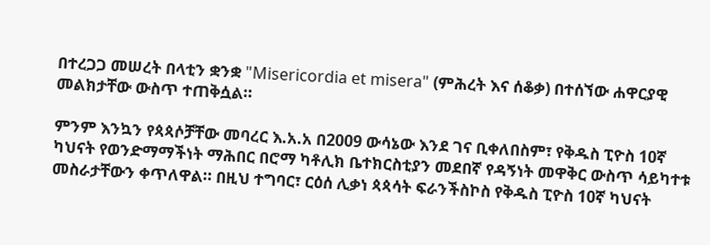በተረጋጋ መሠረት በላቲን ቋንቋ "Misericordia et misera" (ምሕረት እና ሰቆቃ) በተሰኘው ሐዋርያዊ መልክታቸው ውስጥ ተጠቅሷል።

ምንም እንኳን የጳጳሶቻቸው መባረር እ.አ.አ በ2009 ውሳኔው እንደ ገና ቢቀለበስም፣ የቅዱስ ፒዮስ 10ኛ ካህናት የወንድማማችነት ማሕበር በሮማ ካቶሊክ ቤተክርስቲያን መደበኛ የዳኝነት መዋቅር ውስጥ ሳይካተቱ መስራታቸውን ቀጥለዋል። በዚህ ተግባር፣ ርዕሰ ሊቃነ ጳጳሳት ፍራንችስኮስ የቅዱስ ፒዮስ 10ኛ ካህናት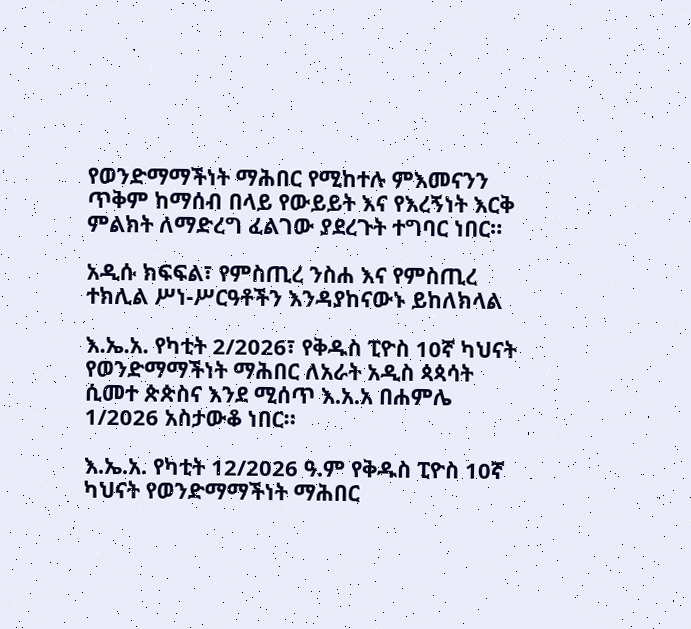የወንድማማችነት ማሕበር የሚከተሉ ምእመናንን ጥቅም ከማሰብ በላይ የውይይት እና የእረኝነት እርቅ ምልክት ለማድረግ ፈልገው ያደረጉት ተግባር ነበር።

አዲሱ ክፍፍል፣ የምስጢረ ንስሐ እና የምስጢረ ተክሊል ሥነ-ሥርዓቶችን እንዳያከናውኑ ይከለክላል

እ.ኤ.አ. የካቲት 2/2026፣ የቅዱስ ፒዮስ 10ኛ ካህናት የወንድማማችነት ማሕበር ለአራት አዲስ ጳጳሳት ሲመተ ጵጵስና እንደ ሚሰጥ እ.አ.አ በሐምሌ 1/2026 አስታውቆ ነበር።

እ.ኤ.አ. የካቲት 12/2026 ዓ.ም የቅዱስ ፒዮስ 10ኛ ካህናት የወንድማማችነት ማሕበር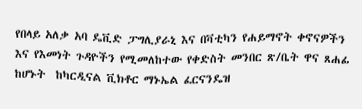የበላይ አለቃ አባ ዴቪድ ፓግሊያራኒ እና በቫቲካን የሐይማኖት ቀኖናዎችን እና የእመነት ጉዳዮችን የሚመለከተው የቀድስት መንበር ጽ/ቤት ዋና ጸሐፊ ከሆኑት  ከካርዲናል ቪክቶር ማኑኤል ፈርናንዴዝ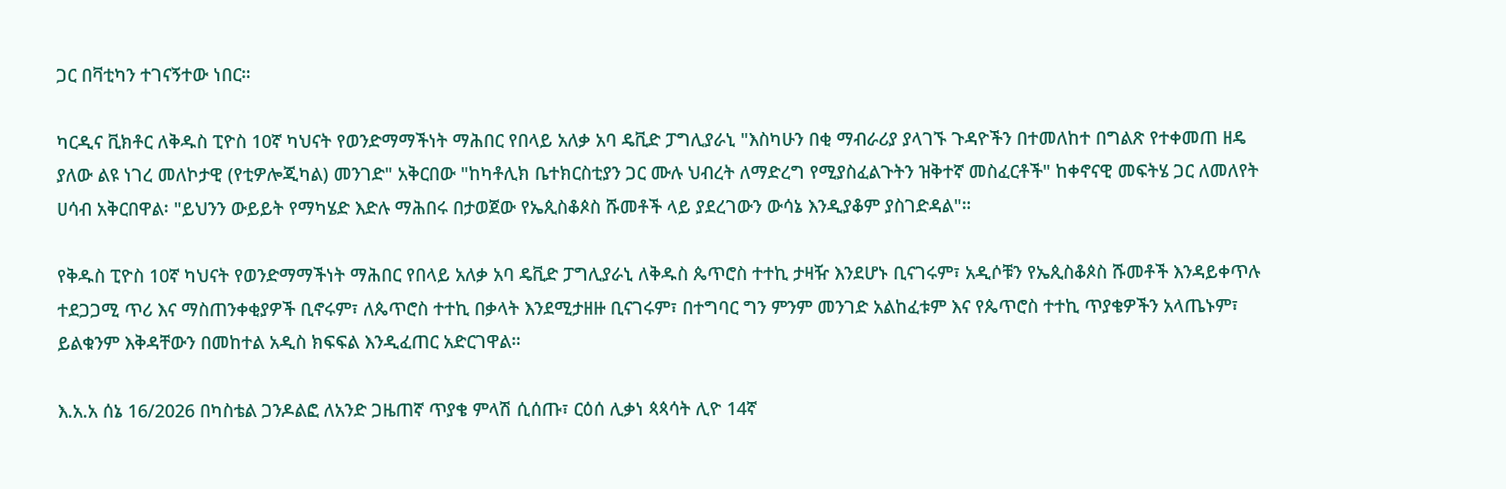ጋር በቫቲካን ተገናኝተው ነበር።

ካርዲና ቪክቶር ለቅዱስ ፒዮስ 10ኛ ካህናት የወንድማማችነት ማሕበር የበላይ አለቃ አባ ዴቪድ ፓግሊያራኒ "እስካሁን በቂ ማብራሪያ ያላገኙ ጉዳዮችን በተመለከተ በግልጽ የተቀመጠ ዘዴ ያለው ልዩ ነገረ መለኮታዊ (የቲዎሎጂካል) መንገድ" አቅርበው "ከካቶሊክ ቤተክርስቲያን ጋር ሙሉ ህብረት ለማድረግ የሚያስፈልጉትን ዝቅተኛ መስፈርቶች" ከቀኖናዊ መፍትሄ ጋር ለመለየት ሀሳብ አቅርበዋል፡ "ይህንን ውይይት የማካሄድ እድሉ ማሕበሩ በታወጀው የኤጲስቆጶስ ሹመቶች ላይ ያደረገውን ውሳኔ እንዲያቆም ያስገድዳል"።

የቅዱስ ፒዮስ 10ኛ ካህናት የወንድማማችነት ማሕበር የበላይ አለቃ አባ ዴቪድ ፓግሊያራኒ ለቅዱስ ጴጥሮስ ተተኪ ታዛዥ እንደሆኑ ቢናገሩም፣ አዲሶቹን የኤጲስቆጶስ ሹመቶች እንዳይቀጥሉ ተደጋጋሚ ጥሪ እና ማስጠንቀቂያዎች ቢኖሩም፣ ለጴጥሮስ ተተኪ በቃላት እንደሚታዘዙ ቢናገሩም፣ በተግባር ግን ምንም መንገድ አልከፈቱም እና የጴጥሮስ ተተኪ ጥያቄዎችን አላጤኑም፣ ይልቁንም እቅዳቸውን በመከተል አዲስ ክፍፍል እንዲፈጠር አድርገዋል።

እ.አ.አ ሰኔ 16/2026 በካስቴል ጋንዶልፎ ለአንድ ጋዜጠኛ ጥያቄ ምላሽ ሲሰጡ፣ ርዕሰ ሊቃነ ጳጳሳት ሊዮ 14ኛ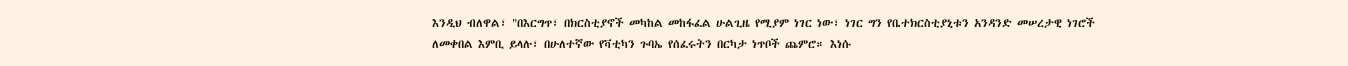እንዲህ ብለዋል፣ "በእርግጥ፣ በክርስቲያኖች መካከል መከፋፈል ሁልጊዜ የሚያም ነገር ነው፣ ነገር ግን የቤተክርስቲያኒቱን አንዳንድ መሠረታዊ ነገሮች ለመቀበል እምቢ ይላሉ፣ በሁለተኛው የቫቲካን ጉባኤ የሰፈሩትን በርካታ ነጥቦች ጨምሮ። እነሱ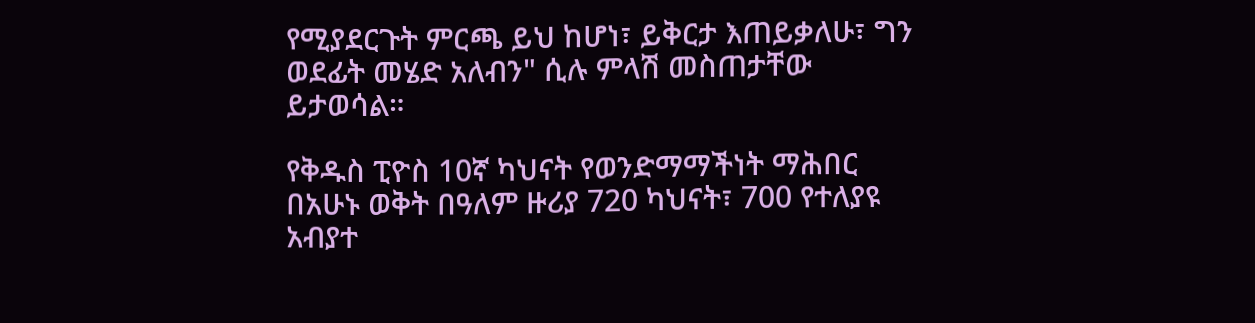የሚያደርጉት ምርጫ ይህ ከሆነ፣ ይቅርታ እጠይቃለሁ፣ ግን ወደፊት መሄድ አለብን" ሲሉ ምላሽ መስጠታቸው ይታወሳል።

የቅዱስ ፒዮስ 10ኛ ካህናት የወንድማማችነት ማሕበር በአሁኑ ወቅት በዓለም ዙሪያ 720 ካህናት፣ 700 የተለያዩ አብያተ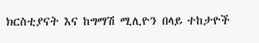ክርስቲያናት እና ከግማሽ ሚሊዮን በላይ ተከታዮች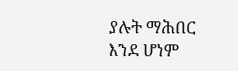ያሉት ማሕበር እንደ ሆነም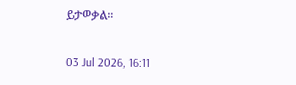ይታወቃል።

03 Jul 2026, 16:11